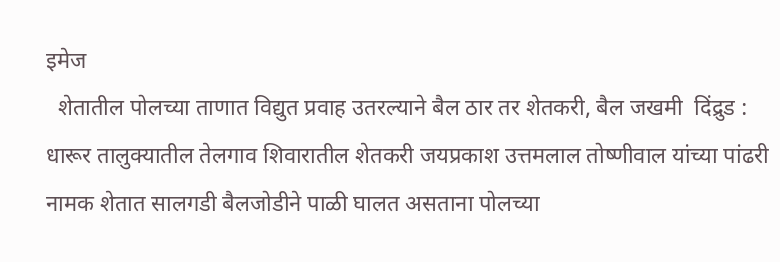इमेज
  शेतातील पोलच्या ताणात विद्युत प्रवाह उतरल्याने बैल ठार तर शेतकरी, बैल जखमी  दिंद्रुड : धारूर तालुक्यातील तेलगाव शिवारातील शेतकरी जयप्रकाश उत्तमलाल तोष्णीवाल यांच्या पांढरी नामक शेतात सालगडी बैलजोडीने पाळी घालत असताना पोलच्या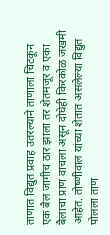ताणात विद्युत प्रवाह उतरल्याने ताणाला चिटकून एक बैल जागीच ठार झाला तर शेतमजूर व एका बैलाचा प्राण वाचला असून दोघेही किरकोळ जखमी आहेत. तोष्णीवाल यांच्या शेतात असलेल्या विद्युत पोलला ताण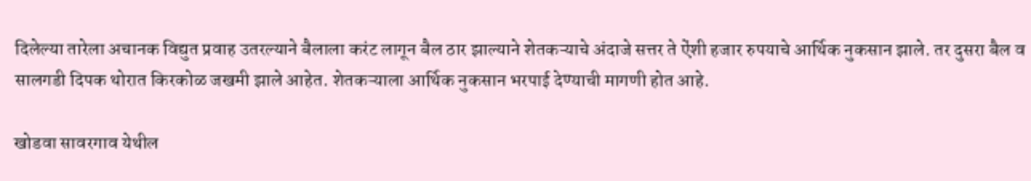दिलेल्या तारेला अचानक विद्युत प्रवाह उतरल्याने बैलाला करंट लागून बैल ठार झाल्याने शेतकऱ्याचे अंदाजे सत्तर ते ऐंशी हजार रुपयाचे आर्थिक नुकसान झाले. तर दुसरा बैल व सालगडी दिपक थोरात किरकोळ जखमी झाले आहेत. शेतकऱ्याला आर्थिक नुकसान भरपाई देण्याची मागणी होत आहे.

खोडवा सावरगाव येथील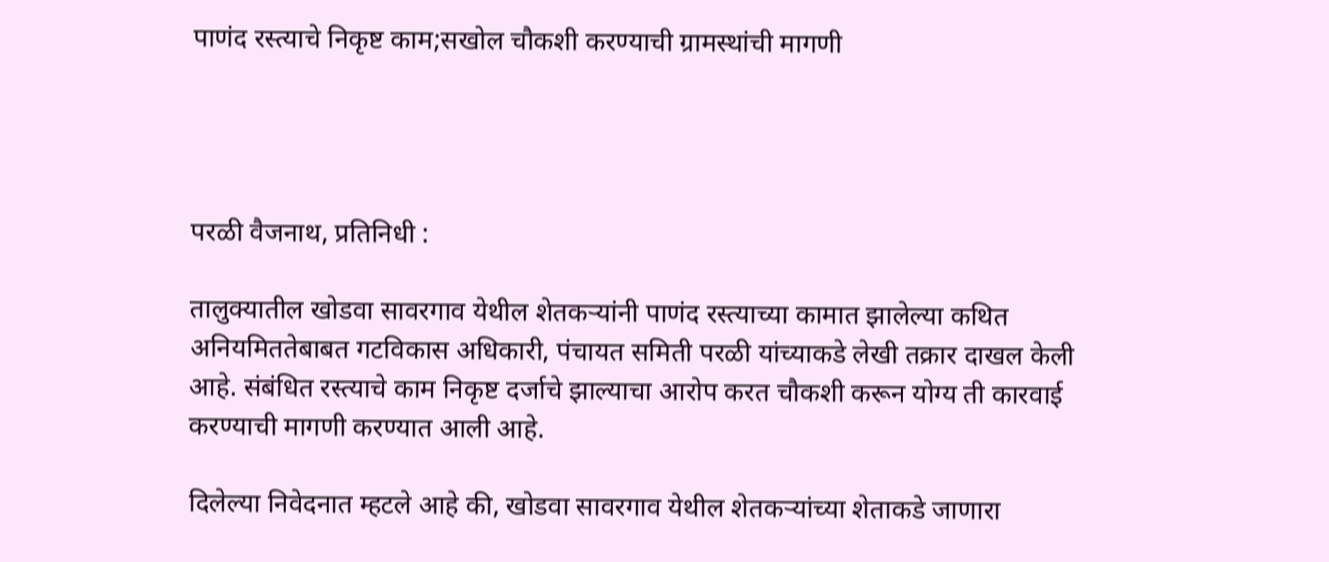पाणंद रस्त्याचे निकृष्ट काम;सखोल चौकशी करण्याची ग्रामस्थांची मागणी




परळी वैजनाथ, प्रतिनिधी :

तालुक्यातील खोडवा सावरगाव येथील शेतकऱ्यांनी पाणंद रस्त्याच्या कामात झालेल्या कथित अनियमिततेबाबत गटविकास अधिकारी, पंचायत समिती परळी यांच्याकडे लेखी तक्रार दाखल केली आहे. संबंधित रस्त्याचे काम निकृष्ट दर्जाचे झाल्याचा आरोप करत चौकशी करून योग्य ती कारवाई करण्याची मागणी करण्यात आली आहे.

दिलेल्या निवेदनात म्हटले आहे की, खोडवा सावरगाव येथील शेतकऱ्यांच्या शेताकडे जाणारा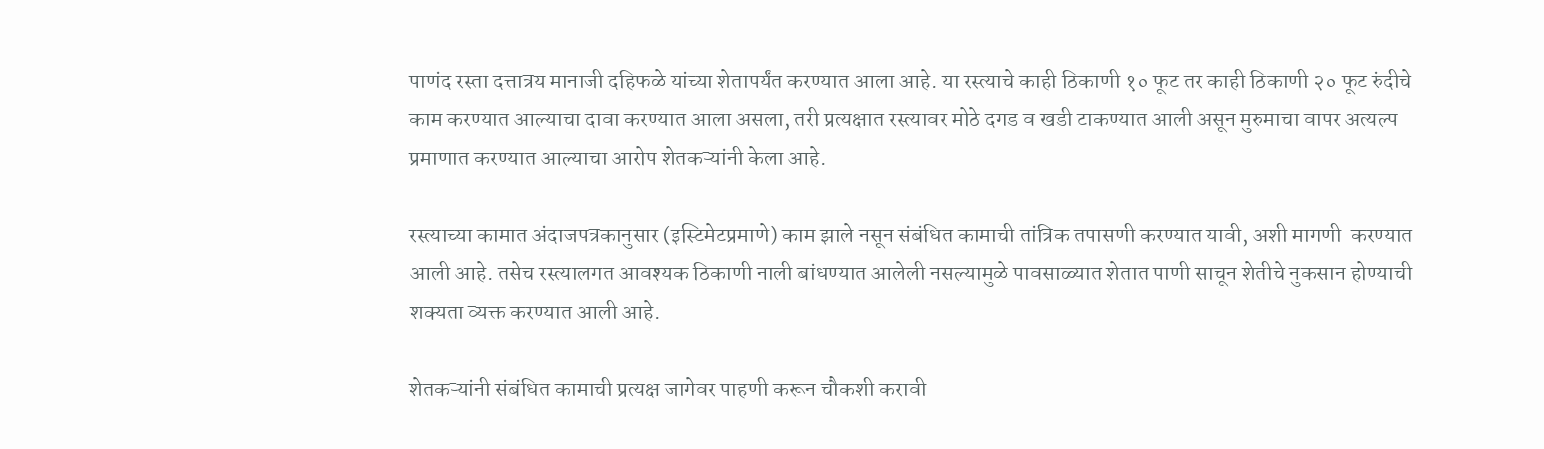पाणंद रस्ता दत्तात्रय मानाजी दहिफळे यांच्या शेतापर्यंत करण्यात आला आहे. या रस्त्याचे काही ठिकाणी १० फूट तर काही ठिकाणी २० फूट रुंदीचे काम करण्यात आल्याचा दावा करण्यात आला असला, तरी प्रत्यक्षात रस्त्यावर मोठे दगड व खडी टाकण्यात आली असून मुरुमाचा वापर अत्यल्प प्रमाणात करण्यात आल्याचा आरोप शेतकऱ्यांनी केला आहे.

रस्त्याच्या कामात अंदाजपत्रकानुसार (इस्टिमेटप्रमाणे) काम झाले नसून संबंधित कामाची तांत्रिक तपासणी करण्यात यावी, अशी मागणी  करण्यात आली आहे. तसेच रस्त्यालगत आवश्यक ठिकाणी नाली बांधण्यात आलेली नसल्यामुळे पावसाळ्यात शेतात पाणी साचून शेतीचे नुकसान होण्याची शक्यता व्यक्त करण्यात आली आहे.

शेतकऱ्यांनी संबंधित कामाची प्रत्यक्ष जागेवर पाहणी करून चौकशी करावी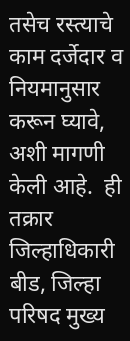तसेच रस्त्याचे काम दर्जेदार व नियमानुसार करून घ्यावे, अशी मागणी केली आहे.  ही तक्रार जिल्हाधिकारी बीड, जिल्हा परिषद मुख्य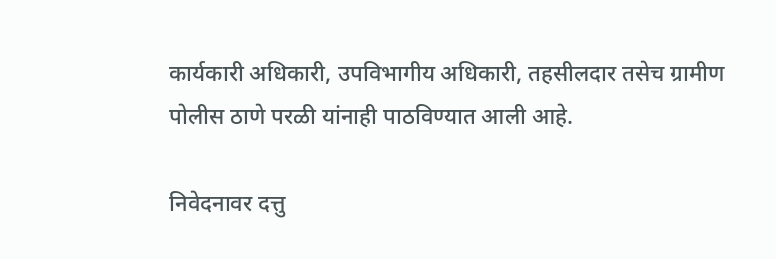कार्यकारी अधिकारी, उपविभागीय अधिकारी, तहसीलदार तसेच ग्रामीण पोलीस ठाणे परळी यांनाही पाठविण्यात आली आहे.

निवेदनावर दत्तु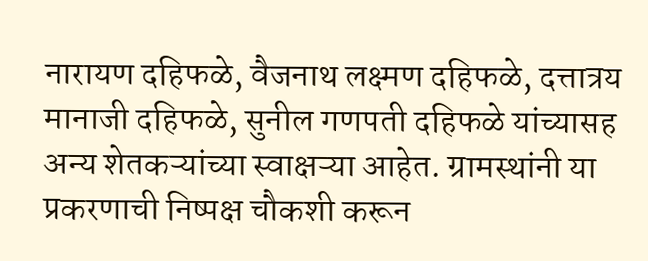नारायण दहिफळे, वैजनाथ लक्ष्मण दहिफळे, दत्तात्रय मानाजी दहिफळे, सुनील गणपती दहिफळे यांच्यासह अन्य शेतकऱ्यांच्या स्वाक्षऱ्या आहेत. ग्रामस्थांनी या प्रकरणाची निष्पक्ष चौकशी करून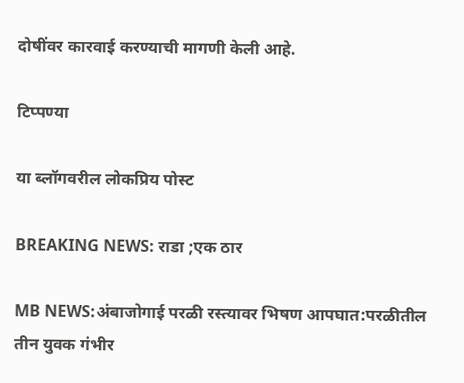दोषींवर कारवाई करण्याची मागणी केली आहे.

टिप्पण्या

या ब्लॉगवरील लोकप्रिय पोस्ट

BREAKING NEWS: राडा ;एक ठार

MB NEWS:अंबाजोगाई परळी रस्त्यावर भिषण आपघात:परळीतील तीन युवक गंभीर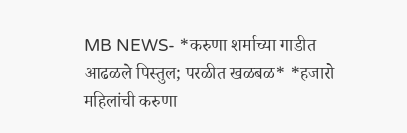MB NEWS- *करुणा शर्माच्या गाडीत आढळले पिस्तुल; परळीत खळबळ* *हजारो महिलांची करुणा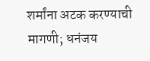शर्मांना अटक करण्याची मागणी; धनंजय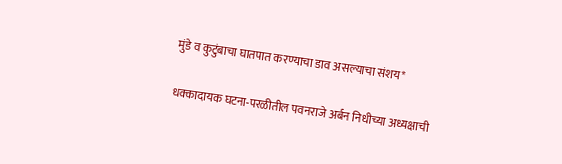मुंडे व कुटुंबाचा घातपात करण्याचा डाव असल्याचा संशय*

धक्कादायक घटना-परळीतील पवनराजे अर्बन निधीच्या अध्यक्षाची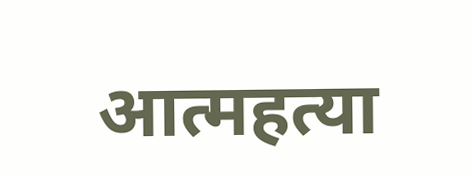आत्महत्या